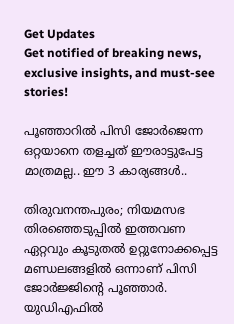Get Updates
Get notified of breaking news, exclusive insights, and must-see stories!

പൂഞ്ഞാറിൽ പിസി ജോർജെന്ന ഒറ്റയാനെ തളച്ചത് ഈരാട്ടുപേട്ട മാത്രമല്ല.. ഈ 3 കാര്യങ്ങൾ..

തിരുവനന്തപുരം; നിയമസഭ തിരഞ്ഞെടുപ്പിൽ ഇത്തവണ ഏറ്റവും കൂടുതൽ ഉറ്റുനോക്കപ്പെട്ട മണ്ഡലങ്ങളിൽ ഒന്നാണ് പിസി ജോർജ്ജിന്റെ പൂഞ്ഞാർ. യുഡിഎഫിൽ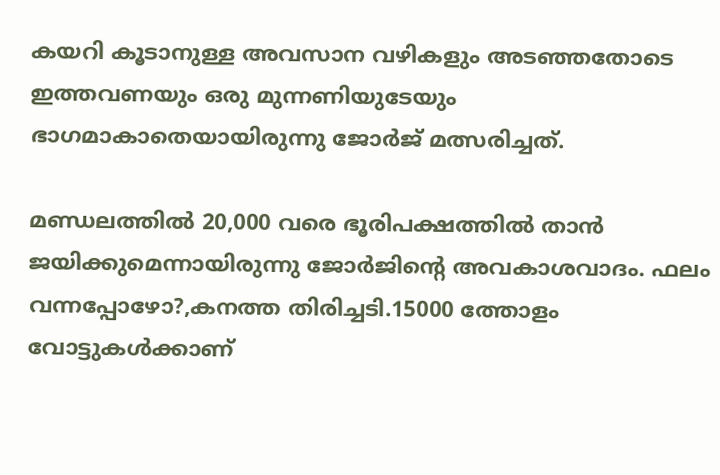കയറി കൂടാനുള്ള അവസാന വഴികളും അടഞ്ഞതോടെ ഇത്തവണയും ഒരു മുന്നണിയുടേയും ഭാഗമാകാതെയായിരുന്നു ജോർജ് മത്സരിച്ചത്.

മണ്ഡലത്തിൽ 20,000 വരെ ഭൂരിപക്ഷത്തിൽ താൻ ജയിക്കുമെന്നായിരുന്നു ജോർജിന്റെ അവകാശവാദം. ഫലം വന്നപ്പോഴോ?,കനത്ത തിരിച്ചടി.15000 ത്തോളം വോട്ടുകൾക്കാണ്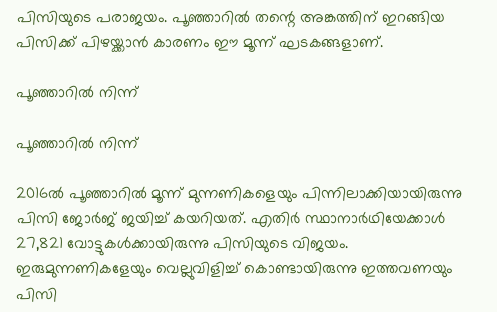പിസിയുടെ പരാജയം. പൂഞ്ഞാറിൽ തന്റെ അങ്കത്തിന് ഇറങ്ങിയ പിസിക്ക് പിഴയ്ക്കാൻ കാരണം ഈ മൂന്ന് ഘടകങ്ങളാണ്.

പൂഞ്ഞാറിൽ നിന്ന്

പൂഞ്ഞാറിൽ നിന്ന്

2016ൽ പൂഞ്ഞാറിൽ മൂന്ന് മുന്നണികളെയും പിന്നിലാക്കിയായിരുന്നു പിസി ജോർജ് ജയിച്ച് കയറിയത്. എതിര്‍ സ്ഥാനാര്‍ഥിയേക്കാള്‍ 27,821 വോട്ടുകള്‍ക്കായിരുന്നു പിസിയുടെ വിജയം. ഇരുമുന്നണികളേയും വെല്ലുവിളിച്ച് കൊണ്ടായിരുന്നു ഇത്തവണയും പിസി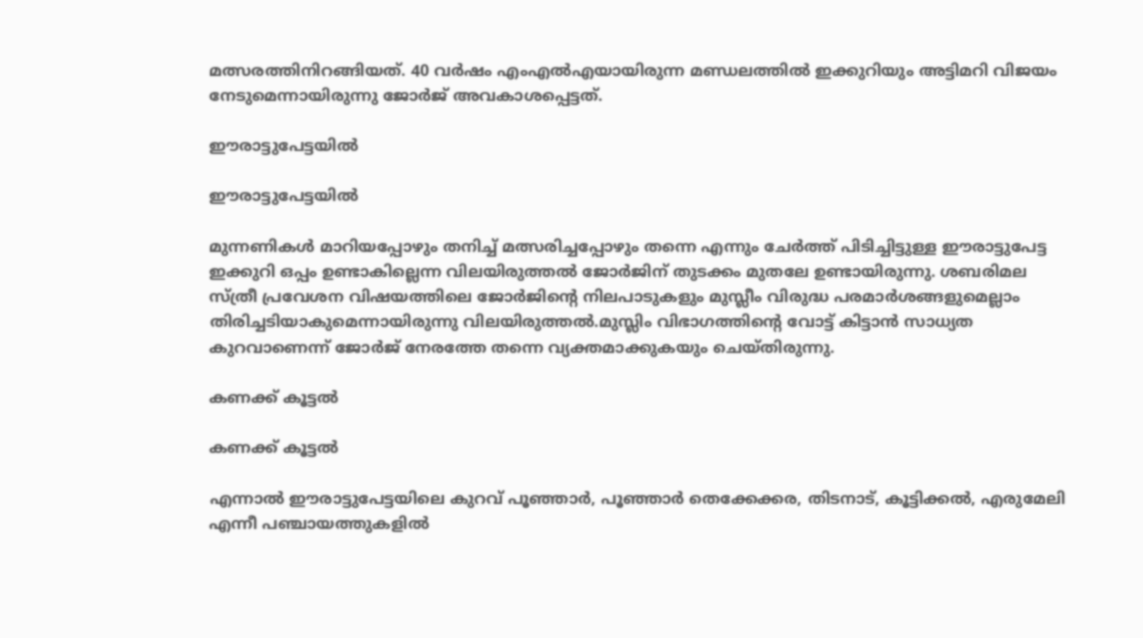മത്സരത്തിനിറങ്ങിയത്. 40 വർഷം എംഎൽഎയായിരുന്ന മണ്ഡലത്തിൽ ഇക്കുറിയും അട്ടിമറി വിജയം നേടുമെന്നായിരുന്നു ജോർജ് അവകാശപ്പെട്ടത്.

ഈരാട്ടുപേട്ടയിൽ

ഈരാട്ടുപേട്ടയിൽ

മുന്നണികൾ മാറിയപ്പോഴും തനിച്ച് മത്സരിച്ചപ്പോഴും തന്നെ എന്നും ചേർത്ത് പിടിച്ചിട്ടുള്ള ഈരാട്ടുപേട്ട ഇക്കുറി ഒപ്പം ഉണ്ടാകില്ലെന്ന വിലയിരുത്തൽ ജോർജിന് തുടക്കം മുതലേ ഉണ്ടായിരുന്നു. ശബരിമല സ്ത്രീ പ്രവേശന വിഷയത്തിലെ ജോർജിന്റെ നിലപാടുകളും മുസ്ലീം വിരുദ്ധ പരമാർശങ്ങളുമെല്ലാം തിരിച്ചടിയാകുമെന്നായിരുന്നു വിലയിരുത്തൽ.മുസ്ലിം വിഭാഗത്തിന്റെ വോട്ട് കിട്ടാന്‍ സാധ്യത കുറവാണെന്ന് ജോർജ് നേരത്തേ തന്നെ വ്യക്തമാക്കുകയും ചെയ്തിരുന്നു.

കണക്ക് കൂട്ടൽ

കണക്ക് കൂട്ടൽ

എന്നാൽ ഈരാട്ടുപേട്ടയിലെ കുറവ് പൂഞ്ഞാർ, പൂഞ്ഞാർ തെക്കേക്കര, തിടനാട്, കൂട്ടിക്കൽ, എരുമേലി എന്നീ പഞ്ചായത്തുകളിൽ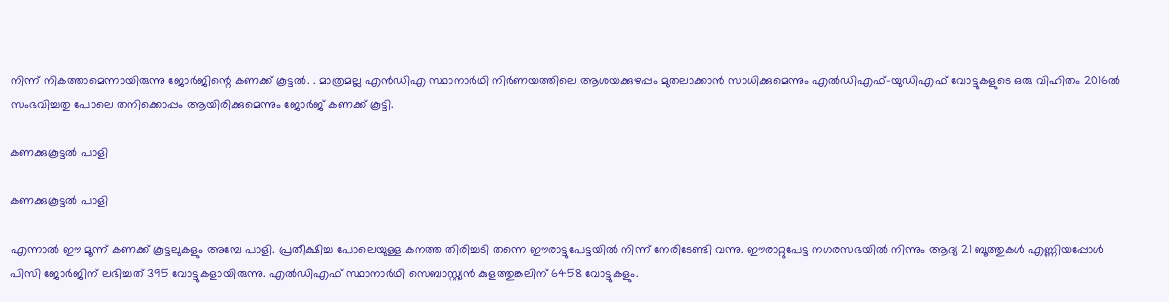നിന്ന് നികത്താമെന്നായിരുന്നു ജോർജിന്റെ കണക്ക് കൂട്ടൽ. . മാത്രമല്ല എൻഡിഎ സ്ഥാനാർഥി നിർണയത്തിലെ ആശയക്കുഴപ്പം മുതലാക്കാൻ സാധിക്കുമെന്നും എൽഡിഎഫ്-യുഡിഎഫ് വോട്ടുകളുടെ ഒരു വിഹിതം 2016ൽ സംഭവിച്ചതു പോലെ തനിക്കൊപ്പം ആയിരിക്കുമെന്നും ജോർജ് കണക്ക് കൂട്ടി.

കണക്കുകൂട്ടൽ പാളി

കണക്കുകൂട്ടൽ പാളി

എന്നാൽ ഈ മൂന്ന് കണക്ക് കൂട്ടലുകളും അമ്പേ പാളി. പ്രതീക്ഷിച്ച പോലെയുള്ള കനത്ത തിരിച്ചടി തന്നെ ഈരാട്ടുപേട്ടയിൽ നിന്ന് നേരിടേണ്ടി വന്നു. ഈരാറ്റുപേട്ട നഗരസഭയിൽ നിന്നും ആദ്യ 21 ബൂത്തുകൾ എണ്ണിയപ്പോൾ പിസി ജോർജിന് ലഭിച്ചത് 395 വോട്ടുകളായിരുന്നു. എൽഡിഎഫ് സ്ഥാനാർഥി സെബാസ്റ്റ്യൻ കുളത്തുങ്കലിന് 6458 വോട്ടുകളും.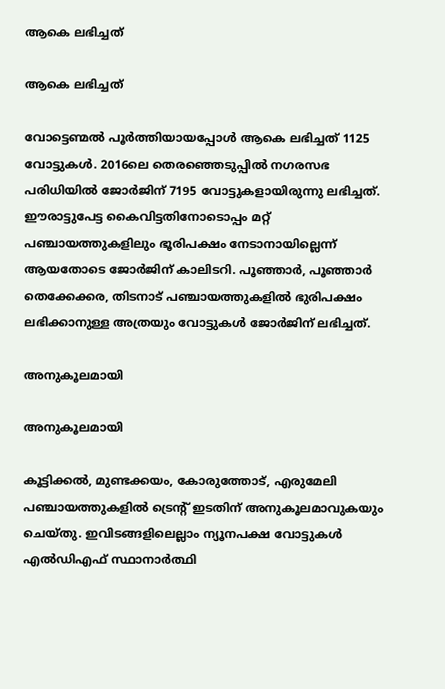ആകെ ലഭിച്ചത്

ആകെ ലഭിച്ചത്

വോട്ടെണ്മൽ പൂർത്തിയായപ്പോൾ ആകെ ലഭിച്ചത് 1125 വോട്ടുകൾ. 2016ലെ തെരഞ്ഞെടുപ്പില്‍ നഗരസഭ പരിധിയില്‍ ജോര്‍ജിന് 7195 വോട്ടുകളായിരുന്നു ലഭിച്ചത്. ഈരാട്ടുപേട്ട കൈവിട്ടതിനോടൊപ്പം മറ്റ് പഞ്ചായത്തുകളിലും ഭൂരിപക്ഷം നേടാനായില്ലെന്ന് ആയതോടെ ജോർജിന് കാലിടറി. പൂഞ്ഞാർ, പൂഞ്ഞാർ തെക്കേക്കര, തിടനാട് പഞ്ചായത്തുകളിൽ ഭുരിപക്ഷം ലഭിക്കാനുള്ള അത്രയും വോട്ടുകള്‍ ജോർജിന് ലഭിച്ചത്.

അനുകൂലമായി

അനുകൂലമായി

കൂട്ടിക്കൽ, മുണ്ടക്കയം, കോരുത്തോട്, എരുമേലി പഞ്ചായത്തുകളിൽ ട്രെന്റ് ഇടതിന് അനുകൂലമാവുകയും ചെയ്തു. ഇവിടങ്ങളിലെല്ലാം ന്യൂനപക്ഷ വോട്ടുകള്‍ എല്‍ഡിഎഫ് സ്ഥാനാര്‍ത്ഥി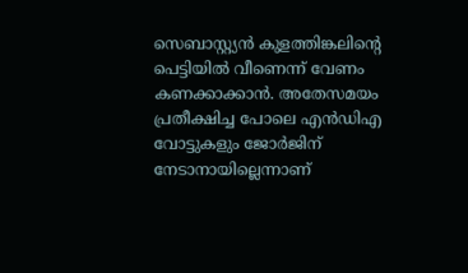സെബാസ്റ്റ്യന്‍ കുളത്തിങ്കലിന്റെ പെട്ടിയിൽ വീണെന്ന് വേണം കണക്കാക്കാൻ. അതേസമയം പ്രതീക്ഷിച്ച പോലെ എൻഡിഎ വോട്ടുകളും ജോർജിന് നേടാനായില്ലെന്നാണ്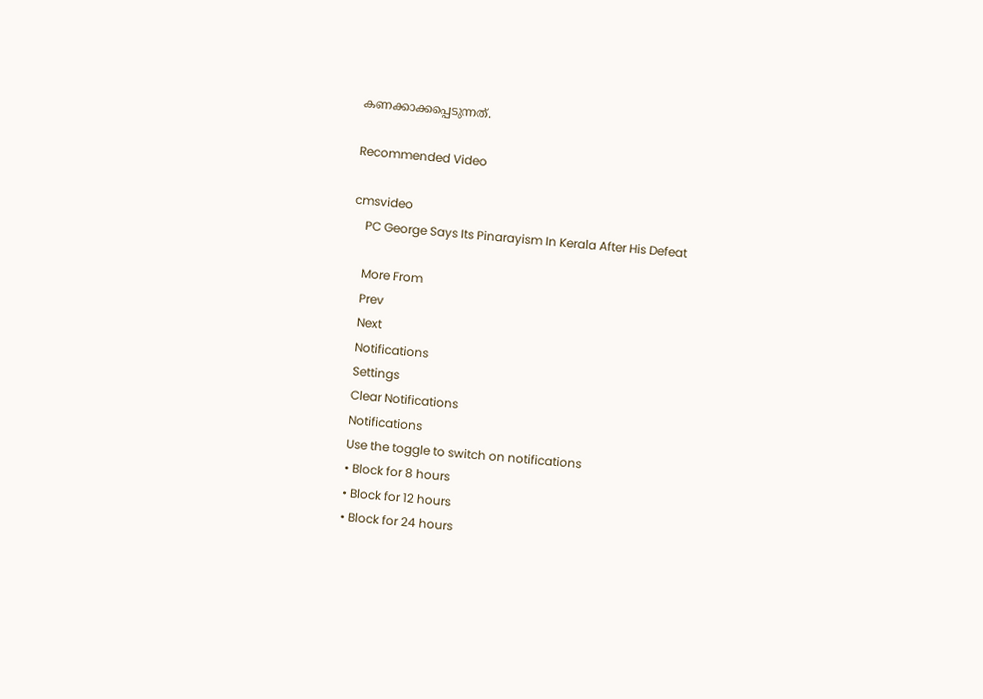കണക്കാക്കപ്പെടുന്നത്.

Recommended Video

cmsvideo
    PC George Says Its Pinarayism In Kerala After His Defeat

    More From
    Prev
    Next
    Notifications
    Settings
    Clear Notifications
    Notifications
    Use the toggle to switch on notifications
    • Block for 8 hours
    • Block for 12 hours
    • Block for 24 hours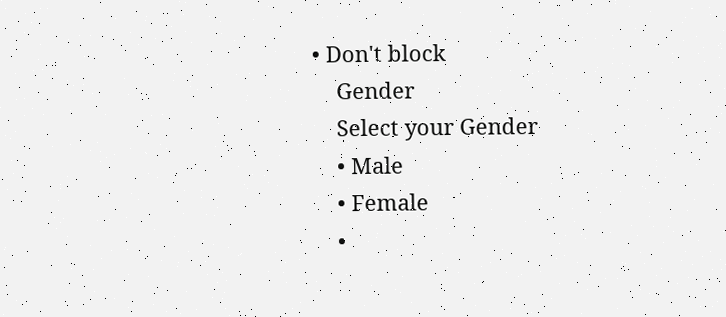• Don't block
    Gender
    Select your Gender
    • Male
    • Female
    •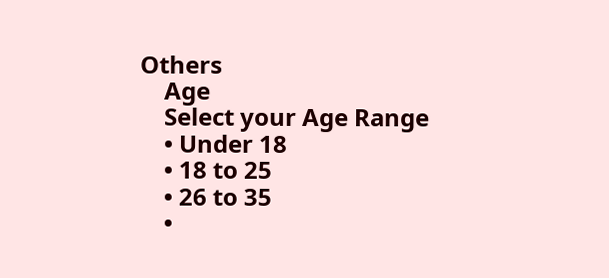Others
    Age
    Select your Age Range
    • Under 18
    • 18 to 25
    • 26 to 35
    •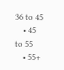36 to 45
    • 45 to 55
    • 55+